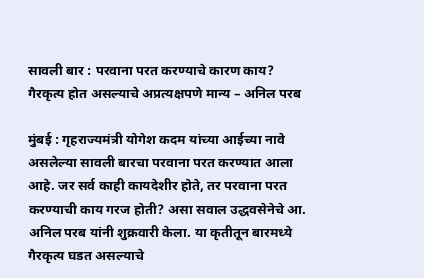सावली बार : परवाना परत करण्याचे कारण काय? गैरकृत्य होत असल्याचे अप्रत्यक्षपणे मान्य – अनिल परब

मुंबई : गृहराज्यमंत्री योगेश कदम यांच्या आईच्या नावे असलेल्या सावली बारचा परवाना परत करण्यात आला आहे. जर सर्व काही कायदेशीर होते, तर परवाना परत करण्याची काय गरज होती? असा सवाल उद्धवसेनेचे आ. अनिल परब यांनी शुक्रवारी केला. या कृतीतून बारमध्ये गैरकृत्य घडत असल्याचे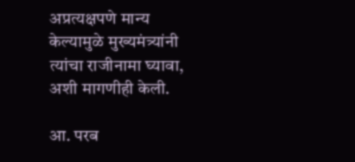अप्रत्यक्षपणे मान्य केल्यामुळे मुख्यमंत्र्यांनी त्यांचा राजीनामा घ्यावा, अशी मागणीही केली.

आ. परब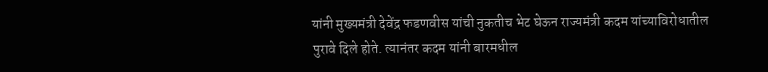यांनी मुख्यमंत्री देवेंद्र फडणवीस यांची नुकतीच भेट घेऊन राज्यमंत्री कदम यांच्याविरोधातील पुरावे दिले होते. त्यानंतर कदम यांनी बारमधील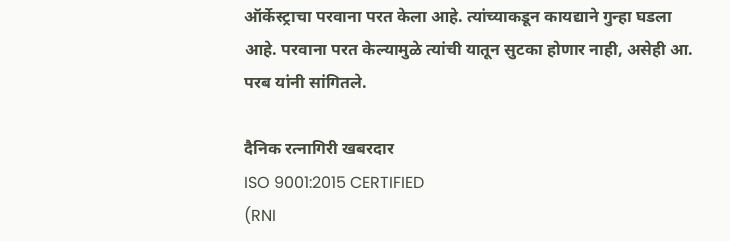ऑर्केस्ट्राचा परवाना परत केला आहे. त्यांच्याकडून कायद्याने गुन्हा घडला आहे. परवाना परत केल्यामुळे त्यांची यातून सुटका होणार नाही, असेही आ. परब यांनी सांगितले.

दैनिक रत्नागिरी खबरदार
ISO 9001:2015 CERTIFIED
(RNI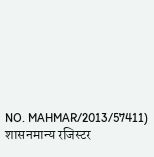NO. MAHMAR/2013/57411)
शासनमान्य रजिस्टर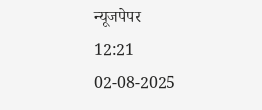न्यूजपेपर
12:21 02-08-2025